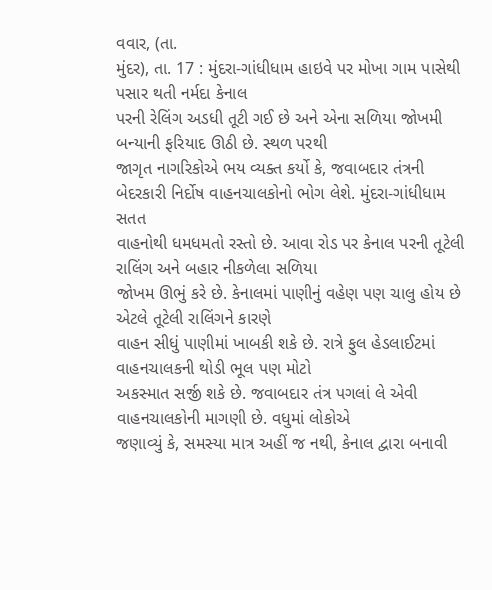વવાર, (તા.
મુંદર), તા. 17 : મુંદરા-ગાંધીધામ હાઇવે પર મોખા ગામ પાસેથી પસાર થતી નર્મદા કેનાલ
પરની રેલિંગ અડધી તૂટી ગઈ છે અને એના સળિયા જોખમી બન્યાની ફરિયાદ ઊઠી છે. સ્થળ પરથી
જાગૃત નાગરિકોએ ભય વ્યક્ત કર્યો કે, જવાબદાર તંત્રની બેદરકારી નિર્દોષ વાહનચાલકોનો ભોગ લેશે. મુંદરા-ગાંધીધામ સતત
વાહનોથી ધમધમતો રસ્તો છે. આવા રોડ પર કેનાલ પરની તૂટેલી રાલિંગ અને બહાર નીકળેલા સળિયા
જોખમ ઊભું કરે છે. કેનાલમાં પાણીનું વહેણ પણ ચાલુ હોય છે એટલે તૂટેલી રાલિંગને કારણે
વાહન સીધું પાણીમાં ખાબકી શકે છે. રાત્રે ફુલ હેડલાઈટમાં વાહનચાલકની થોડી ભૂલ પણ મોટો
અકસ્માત સર્જી શકે છે. જવાબદાર તંત્ર પગલાં લે એવી વાહનચાલકોની માગણી છે. વધુમાં લોકોએ
જણાવ્યું કે, સમસ્યા માત્ર અહીં જ નથી, કેનાલ દ્વારા બનાવી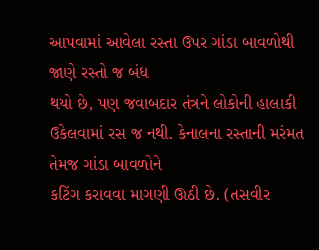આપવામાં આવેલા રસ્તા ઉપર ગાંડા બાવળોથી જાણે રસ્તો જ બંધ
થયો છે, પણ જવાબદાર તંત્રને લોકોની હાલાકી ઉકેલવામાં રસ જ નથી. કેનાલના રસ્તાની મરંમત તેમજ ગાંડા બાવળોને
કટિંગ કરાવવા માગણી ઊઠી છે. (તસવીર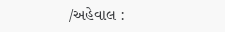/અહેવાલ :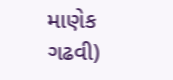માણેક ગઢવી)